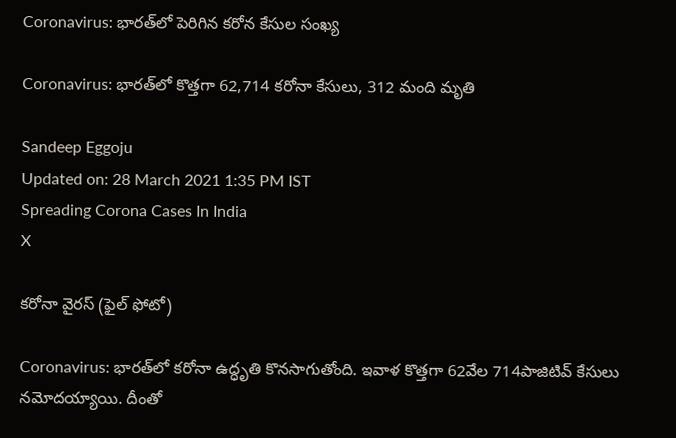Coronavirus: భారత్‌లో పెరిగిన కరోన కేసుల సంఖ్య

Coronavirus: భారత్‌లో కొత్తగా 62,714 కరోనా కేసులు, 312 మంది మృతి

Sandeep Eggoju
Updated on: 28 March 2021 1:35 PM IST
Spreading Corona Cases In India
X

కరోనా వైరస్ (ఫైల్ ఫోటో)

Coronavirus: భారత్‌లో కరోనా ఉద్ధృతి కొనసాగుతోంది. ఇవాళ కొత్తగా 62వేల 714పాజిటివ్‌ కేసులు నమోదయ్యాయి. దీంతో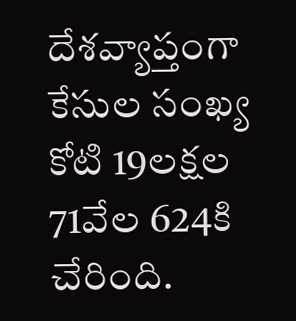దేశవ్యాప్తంగా కేసుల సంఖ్య కోటి 19లక్షల 71వేల 624కి చేరింది.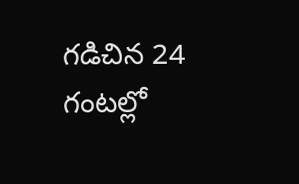గడిచిన 24 గంటల్లో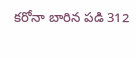కరోనా బారిన పడి 312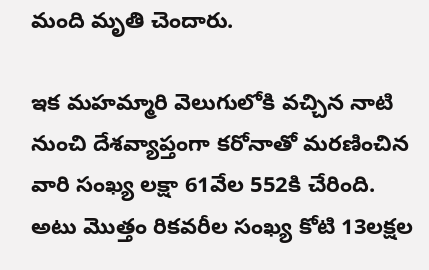మంది మృతి చెందారు.

ఇక మహమ్మారి వెలుగులోకి వచ్చిన నాటి నుంచి దేశవ్యాప్తంగా కరోనాతో మరణించిన వారి సంఖ్య లక్షా 61వేల 552కి చేరింది. అటు మొత్తం రికవరీల సంఖ్య కోటి 13లక్షల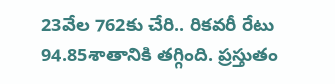23వేల 762కు చేరి.. రికవరీ రేటు 94.85శాతానికి తగ్గింది. ప్రస్తుతం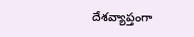దేశవ్యాప్తంగా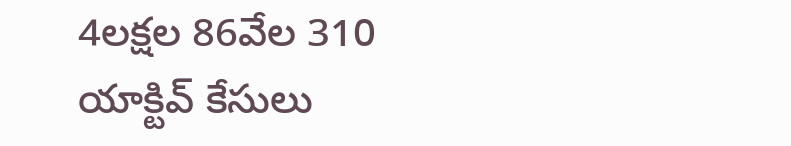4లక్షల 86వేల 310 యాక్టివ్‌ కేసులు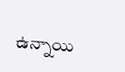ఉన్నాయి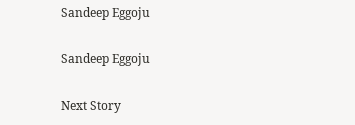Sandeep Eggoju

Sandeep Eggoju

Next Story